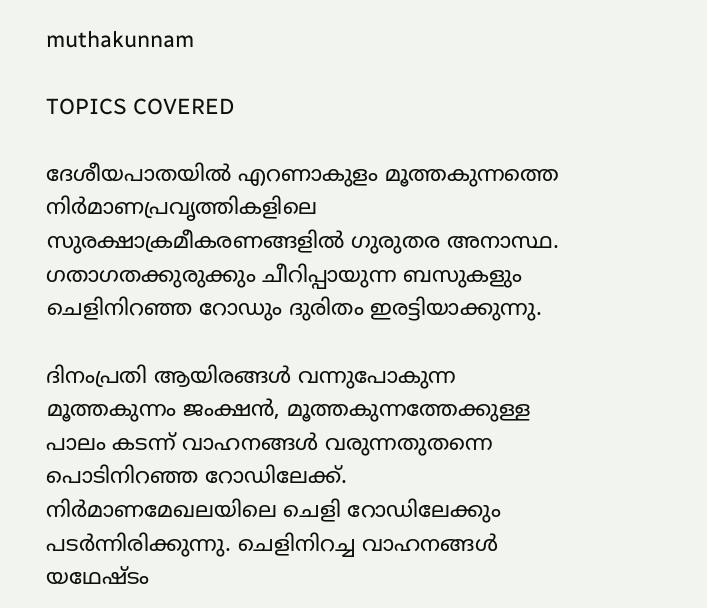muthakunnam

TOPICS COVERED

ദേശീയപാതയില്‍ എറണാകുളം മൂത്തകുന്നത്തെ നിര്‍മാണപ്രവൃത്തികളിലെ സുരക്ഷാക്രമീകരണങ്ങളില്‍ ഗുരുതര അനാസ്ഥ. ഗതാഗതക്കുരുക്കും ചീറിപ്പായുന്ന ബസുകളും  ചെളിനിറഞ്ഞ റോഡും ദുരിതം ഇരട്ടിയാക്കുന്നു.

ദിനംപ്രതി ആയിരങ്ങള്‍ വന്നുപോകുന്ന മൂത്തകുന്നം ജംക്ഷന്‍, മൂത്തകുന്നത്തേക്കുള്ള പാലം കടന്ന് വാഹനങ്ങള്‍ വരുന്നതുതന്നെ പൊടിനിറഞ്ഞ റോഡിലേക്ക്. നിര്‍മാണമേഖലയിലെ ചെളി റോഡിലേക്കും പടര്‍ന്നിരിക്കുന്നു. ചെളിനിറച്ച വാഹനങ്ങള്‍ യഥേഷ്ടം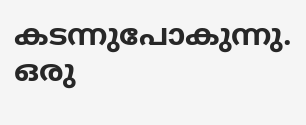കടന്നുപോകുന്നു. ഒരു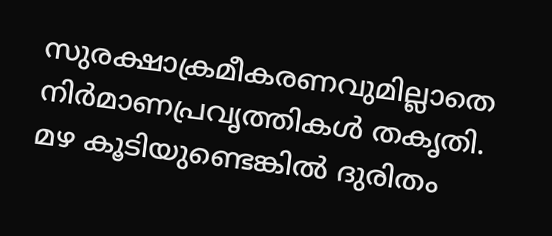സുരക്ഷാക്രമീകരണവുമില്ലാതെ നിര്‍മാണപ്രവൃത്തികള്‍ തകൃതി. മഴ കൂടിയുണ്ടെങ്കില്‍ ദുരിതം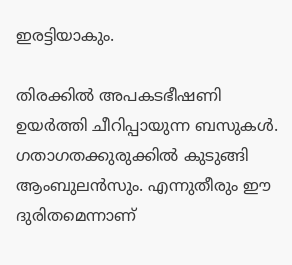ഇരട്ടിയാകും.

തിരക്കില്‍ അപകടഭീഷണി ഉയര്‍ത്തി ചീറിപ്പായുന്ന ബസുകള്‍. ഗതാഗതക്കുരുക്കില്‍ കുടുങ്ങി ആംബുലന്‍സും. എന്നുതീരും ഈ ദുരിതമെന്നാണ്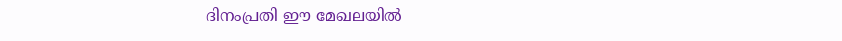ദിനംപ്രതി ഈ മേഖലയില്‍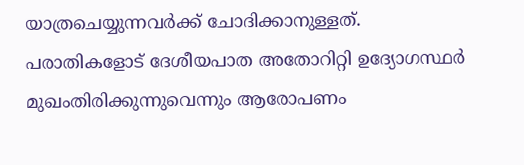യാത്രചെയ്യുന്നവര്‍ക്ക് ചോദിക്കാനുള്ളത്. പരാതികളോട് ദേശീയപാത അതോറിറ്റി ഉദ്യോഗസ്ഥര്‍ മുഖംതിരിക്കുന്നുവെന്നും ആരോപണം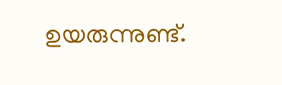ഉയരുന്നുണ്ട്.